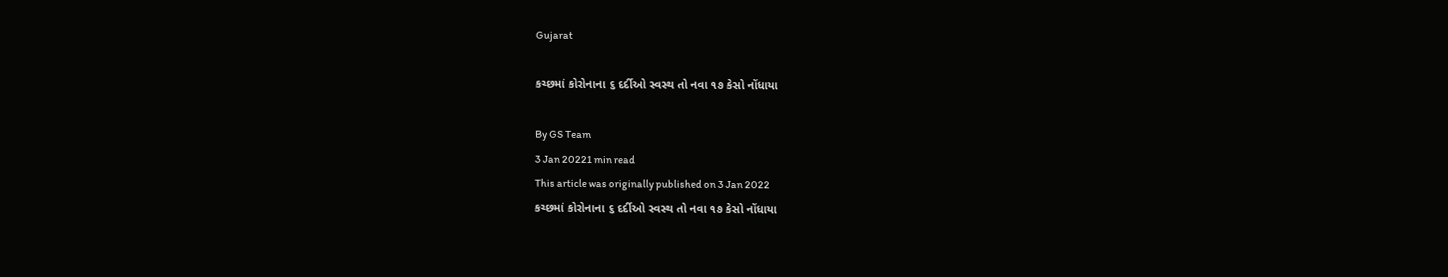Gujarat

કચ્છમાં કોરોનાના ૬ દર્દીઓ સ્વસ્થ તો નવા ૧૭ કેસો નોંધાયા

By GS Team
3 Jan 20221 min read
This article was originally published on 3 Jan 2022
કચ્છમાં કોરોનાના ૬ દર્દીઓ સ્વસ્થ તો નવા ૧૭ કેસો નોંધાયા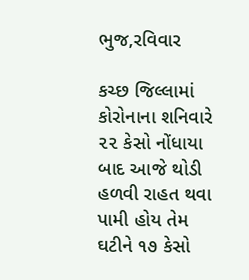ભુજ,રવિવાર

કચ્છ જિલ્લામાં કોરોનાના શનિવારે ૨૨ કેસો નોંધાયા બાદ આજે થોડી હળવી રાહત થવા પામી હોય તેમ ઘટીને ૧૭ કેસો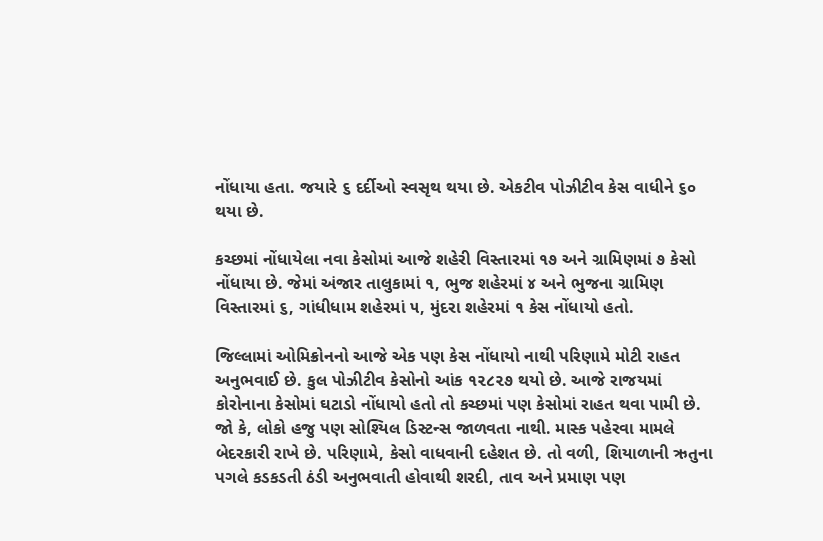નોંધાયા હતા. જયારે ૬ દર્દીઓ સ્વસૃથ થયા છે. એકટીવ પોઝીટીવ કેસ વાધીને ૬૦ થયા છે.

કચ્છમાં નોંધાયેલા નવા કેસોમાં આજે શહેરી વિસ્તારમાં ૧૭ અને ગ્રામિણમાં ૭ કેસો નોંધાયા છે. જેમાં અંજાર તાલુકામાં ૧, ભુજ શહેરમાં ૪ અને ભુજના ગ્રામિણ વિસ્તારમાં ૬, ગાંધીધામ શહેરમાં ૫, મુંદરા શહેરમાં ૧ કેસ નોંધાયો હતો.

જિલ્લામાં ઓમિક્રોનનો આજે એક પણ કેસ નોંધાયો નાથી પરિણામે મોટી રાહત અનુભવાઈ છે. કુલ પોઝીટીવ કેસોનો આંક ૧૨૮૨૭ થયો છે. આજે રાજયમાં કોરોનાના કેસોમાં ઘટાડો નોંધાયો હતો તો કચ્છમાં પણ કેસોમાં રાહત થવા પામી છે. જો કે, લોકો હજુ પણ સોશ્યિલ ડિસ્ટન્સ જાળવતા નાથી. માસ્ક પહેરવા મામલે બેદરકારી રાખે છે. પરિણામે, કેસો વાધવાની દહેશત છે. તો વળી, શિયાળાની ઋતુના પગલે કડકડતી ઠંડી અનુભવાતી હોવાથી શરદી, તાવ અને પ્રમાણ પણ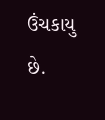ઉંચકાયુ છે.